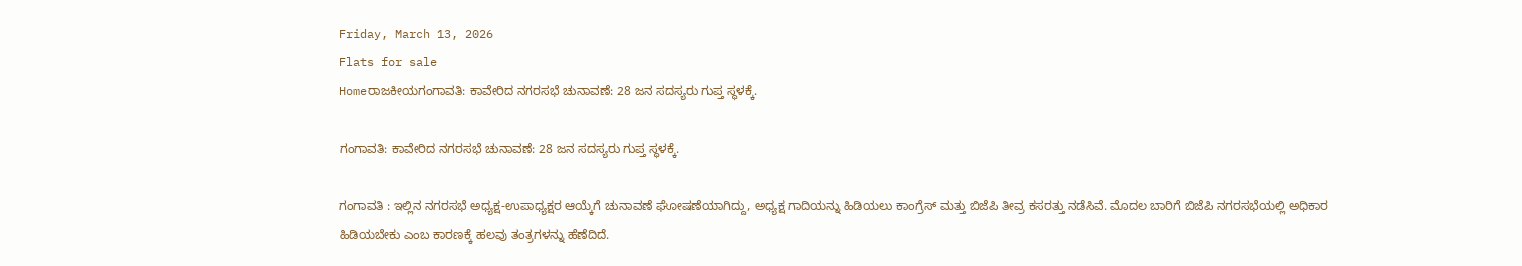Friday, March 13, 2026
Flats for sale
Homeರಾಜಕೀಯಗಂಗಾವತಿ: ಕಾವೇರಿದ ನಗರಸಭೆ ಚುನಾವಣೆ: 28 ಜನ ಸದಸ್ಯರು ಗುಪ್ತ ಸ್ಥಳಕ್ಕೆ.

ಗಂಗಾವತಿ: ಕಾವೇರಿದ ನಗರಸಭೆ ಚುನಾವಣೆ: 28 ಜನ ಸದಸ್ಯರು ಗುಪ್ತ ಸ್ಥಳಕ್ಕೆ.

ಗಂಗಾವತಿ : ಇಲ್ಲಿನ ನಗರಸಭೆ ಅಧ್ಯಕ್ಷ-ಉಪಾಧ್ಯಕ್ಷರ ಆಯ್ಕೆಗೆ ಚುನಾವಣೆ ಘೋಷಣೆಯಾಗಿದ್ದು, ಅಧ್ಯಕ್ಷ ಗಾದಿಯನ್ನು ಹಿಡಿಯಲು ಕಾಂಗ್ರೆಸ್ ಮತ್ತು ಬಿಜೆಪಿ ತೀವ್ರ ಕಸರತ್ತು ನಡೆಸಿವೆ. ಮೊದಲ ಬಾರಿಗೆ ಬಿಜೆಪಿ ನಗರಸಭೆಯಲ್ಲಿ ಅಧಿಕಾರ ಹಿಡಿಯಬೇಕು ಎಂಬ ಕಾರಣಕ್ಕೆ ಹಲವು ತಂತ್ರಗಳನ್ನು ಹೆಣೆದಿದೆ.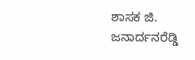ಶಾಸಕ ಜಿ. ಜನಾರ್ದನರೆಡ್ಡಿ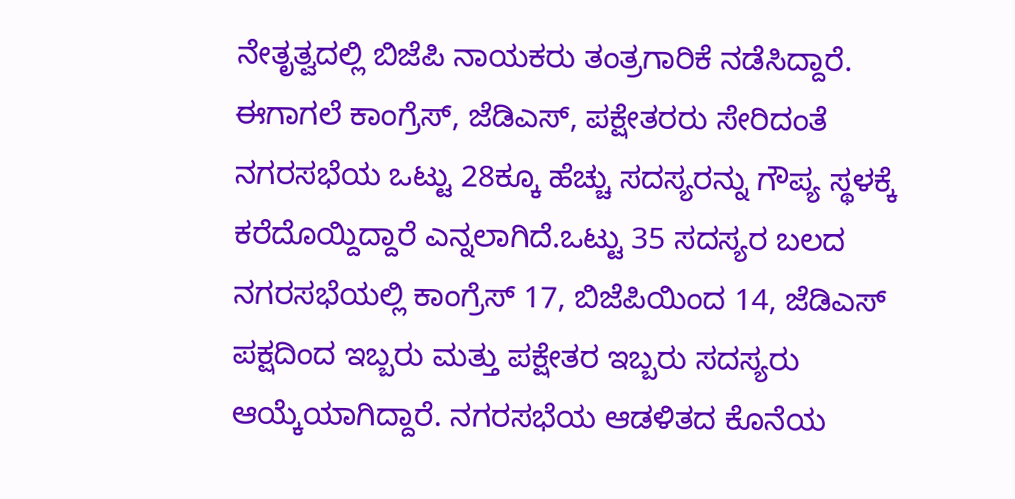ನೇತೃತ್ವದಲ್ಲಿ ಬಿಜೆಪಿ ನಾಯಕರು ತಂತ್ರಗಾರಿಕೆ ನಡೆಸಿದ್ದಾರೆ. ಈಗಾಗಲೆ ಕಾಂಗ್ರೆಸ್, ಜೆಡಿಎಸ್, ಪಕ್ಷೇತರರು ಸೇರಿದಂತೆ ನಗರಸಭೆಯ ಒಟ್ಟು 28ಕ್ಕೂ ಹೆಚ್ಚು ಸದಸ್ಯರನ್ನು ಗೌಪ್ಯ ಸ್ಥಳಕ್ಕೆ ಕರೆದೊಯ್ದಿದ್ದಾರೆ ಎನ್ನಲಾಗಿದೆ.ಒಟ್ಟು 35 ಸದಸ್ಯರ ಬಲದ ನಗರಸಭೆಯಲ್ಲಿ ಕಾಂಗ್ರೆಸ್ 17, ಬಿಜೆಪಿಯಿಂದ 14, ಜೆಡಿಎಸ್ ಪಕ್ಷದಿಂದ ಇಬ್ಬರು ಮತ್ತು ಪಕ್ಷೇತರ ಇಬ್ಬರು ಸದಸ್ಯರು ಆಯ್ಕೆಯಾಗಿದ್ದಾರೆ. ನಗರಸಭೆಯ ಆಡಳಿತದ ಕೊನೆಯ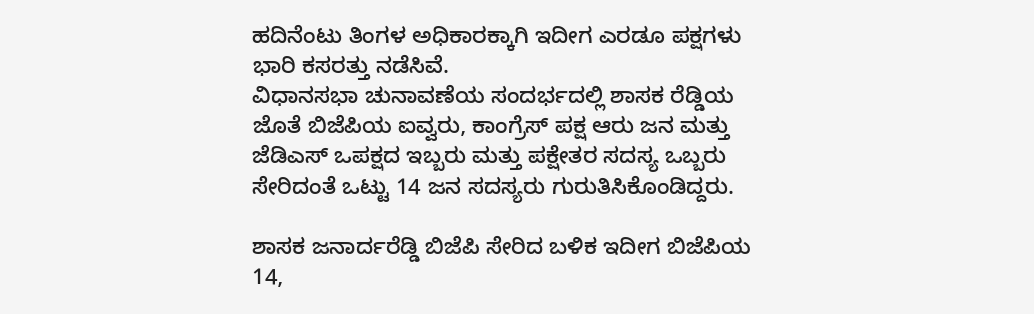ಹದಿನೆಂಟು ತಿಂಗಳ ಅಧಿಕಾರಕ್ಕಾಗಿ ಇದೀಗ ಎರಡೂ ಪಕ್ಷಗಳು ಭಾರಿ ಕಸರತ್ತು ನಡೆಸಿವೆ.
ವಿಧಾನಸಭಾ ಚುನಾವಣೆಯ ಸಂದರ್ಭದಲ್ಲಿ ಶಾಸಕ ರೆಡ್ಡಿಯ ಜೊತೆ ಬಿಜೆಪಿಯ ಐವ್ವರು, ಕಾಂಗ್ರೆಸ್ ಪಕ್ಷ ಆರು ಜನ ಮತ್ತು ಜೆಡಿಎಸ್ ಒಪಕ್ಷದ ಇಬ್ಬರು ಮತ್ತು ಪಕ್ಷೇತರ ಸದಸ್ಯ ಒಬ್ಬರು ಸೇರಿದಂತೆ ಒಟ್ಟು 14 ಜನ ಸದಸ್ಯರು ಗುರುತಿಸಿಕೊಂಡಿದ್ದರು.

ಶಾಸಕ ಜನಾರ್ದರೆಡ್ಡಿ ಬಿಜೆಪಿ ಸೇರಿದ ಬಳಿಕ ಇದೀಗ ಬಿಜೆಪಿಯ 14,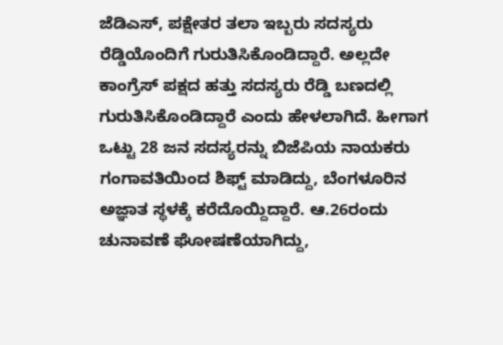ಜೆಡಿಎಸ್, ಪಕ್ಷೇತರ ತಲಾ ಇಬ್ಬರು ಸದಸ್ಯರು ರೆಡ್ಡಿಯೊಂದಿಗೆ ಗುರುತಿಸಿಕೊಂಡಿದ್ದಾರೆ. ಅಲ್ಲದೇ ಕಾಂಗ್ರೆಸ್ ಪಕ್ಷದ ಹತ್ತು ಸದಸ್ಯರು ರೆಡ್ಡಿ ಬಣದಲ್ಲಿ ಗುರುತಿಸಿಕೊಂಡಿದ್ದಾರೆ ಎಂದು ಹೇಳಲಾಗಿದೆ. ಹೀಗಾಗ ಒಟ್ಟು 28 ಜನ ಸದಸ್ಯರನ್ನು ಬಿಜೆಪಿಯ ನಾಯಕರು ಗಂಗಾವತಿಯಿಂದ ಶಿಫ್ಟ್ ಮಾಡಿದ್ದು, ಬೆಂಗಳೂರಿನ ಅಜ್ಞಾತ ಸ್ಥಳಕ್ಕೆ ಕರೆದೊಯ್ದಿದ್ದಾರೆ. ಆ.26ರಂದು ಚುನಾವಣೆ ಘೋಷಣೆಯಾಗಿದ್ದು,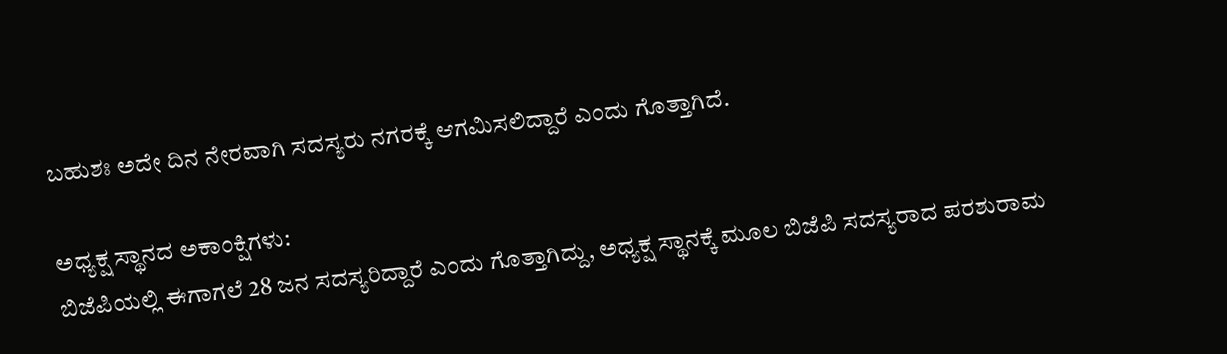ಬಹುಶಃ ಅದೇ ದಿನ ನೇರವಾಗಿ ಸದಸ್ಯರು ನಗರಕ್ಕೆ ಆಗಮಿಸಲಿದ್ದಾರೆ ಎಂದು ಗೊತ್ತಾಗಿದೆ.

ಅಧ್ಯಕ್ಷ ಸ್ಥಾನದ ಅಕಾಂಕ್ಷಿಗಳು:
ಬಿಜೆಪಿಯಲ್ಲಿ ಈಗಾಗಲೆ 28 ಜನ ಸದಸ್ಯರಿದ್ದಾರೆ ಎಂದು ಗೊತ್ತಾಗಿದ್ದು, ಅಧ್ಯಕ್ಷ ಸ್ಥಾನಕ್ಕೆ ಮೂಲ ಬಿಜೆಪಿ ಸದಸ್ಯರಾದ ಪರಶುರಾಮ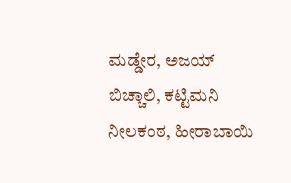ಮಡ್ಡೇರ, ಅಜಯ್ ಬಿಚ್ಚಾಲಿ, ಕಟ್ಟಿಮನಿ ನೀಲಕಂಠ, ಹೀರಾಬಾಯಿ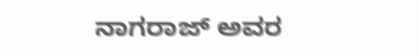ನಾಗರಾಜ್ ಅವರ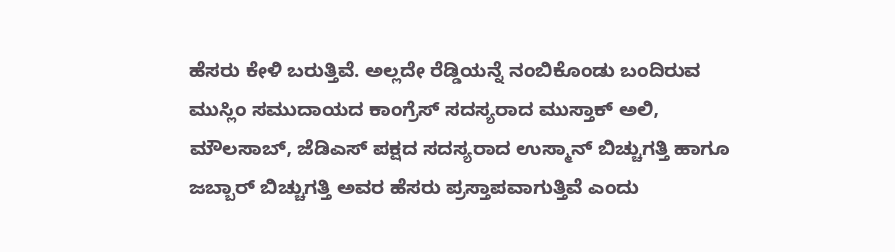ಹೆಸರು ಕೇಳಿ ಬರುತ್ತಿವೆ. ಅಲ್ಲದೇ ರೆಡ್ಡಿಯನ್ನೆ ನಂಬಿಕೊಂಡು ಬಂದಿರುವ ಮುಸ್ಲಿಂ ಸಮುದಾಯದ ಕಾಂಗ್ರೆಸ್ ಸದಸ್ಯರಾದ ಮುಸ್ತಾಕ್ ಅಲಿ, ಮೌಲಸಾಬ್, ಜೆಡಿಎಸ್ ಪಕ್ಷದ ಸದಸ್ಯರಾದ ಉಸ್ಮಾನ್ ಬಿಚ್ಚುಗತ್ತಿ ಹಾಗೂ ಜಬ್ಬಾರ್ ಬಿಚ್ಚುಗತ್ತಿ ಅವರ ಹೆಸರು ಪ್ರಸ್ತಾಪವಾಗುತ್ತಿವೆ ಎಂದು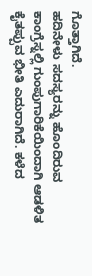ಗೊತ್ತಾಗಿದೆ.
ಹದಿನೇಳು ಸದಸ್ಯರನ್ನು ಹೊಂದಿರುವ ಕಾಂಗ್ರೆಸ್ನಲ್ಲಿ ಗುಂಪುಗಾರಿಕೆಯಿಂದಾಗಿ ಆಡಳಿತ ಕೈತಪ್ಪುವ ಭೀತಿ ಎದುರಾಗಿದೆ. ಕಳೆದ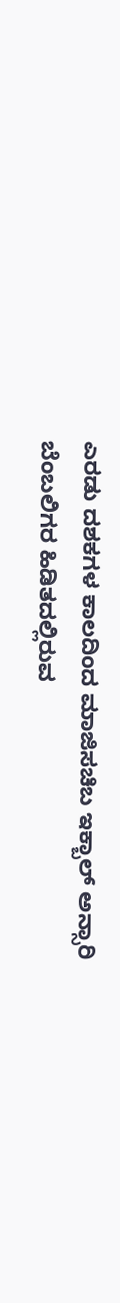ಎರಡು ದಶಕಗಳ ಕಾಲದಿಂದ ಮಾಜಿಸಚಿಬ ಇಕ್ಬಾಲ್ ಅನ್ಸಾರಿ ಬೆಂಬಲಿಗರ ಹಿಡಿತದಲ್ಲಿರುವ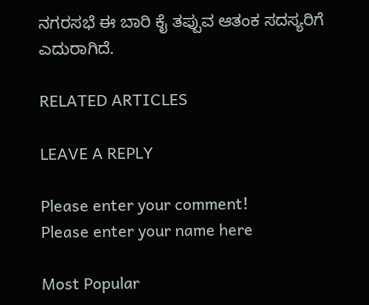ನಗರಸಭೆ ಈ ಬಾರಿ ಕೈ ತಪ್ಪುವ ಆತಂಕ ಸದಸ್ಯರಿಗೆ ಎದುರಾಗಿದೆ.

RELATED ARTICLES

LEAVE A REPLY

Please enter your comment!
Please enter your name here

Most Popular